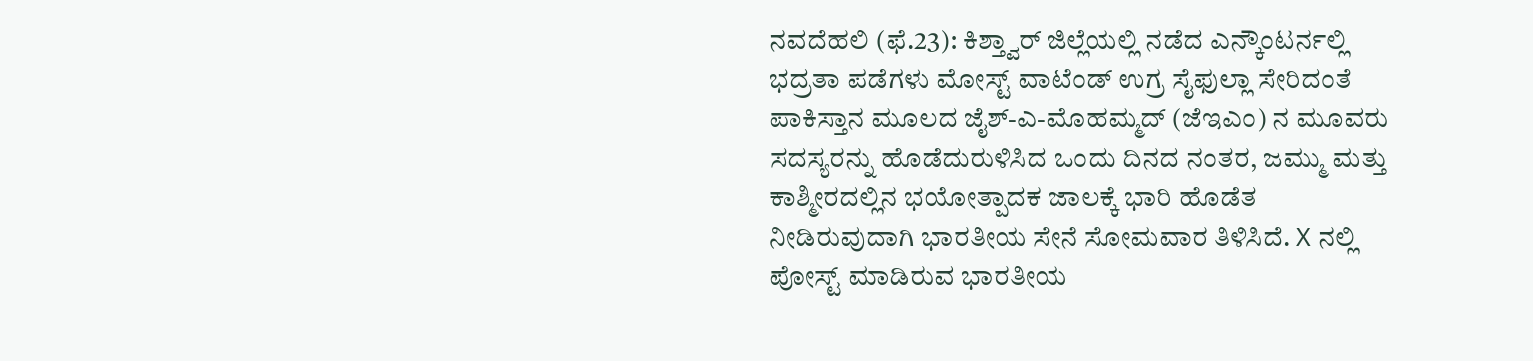ನವದೆಹಲಿ (ಫೆ.23): ಕಿಶ್ತ್ವಾರ್ ಜಿಲ್ಲೆಯಲ್ಲಿ ನಡೆದ ಎನ್ಕೌಂಟರ್ನಲ್ಲಿ ಭದ್ರತಾ ಪಡೆಗಳು ಮೋಸ್ಟ್ ವಾಟೆಂಡ್ ಉಗ್ರ ಸೈಫುಲ್ಲಾ ಸೇರಿದಂತೆ ಪಾಕಿಸ್ತಾನ ಮೂಲದ ಜೈಶ್-ಎ-ಮೊಹಮ್ಮದ್ (ಜೆಇಎಂ) ನ ಮೂವರು ಸದಸ್ಯರನ್ನು ಹೊಡೆದುರುಳಿಸಿದ ಒಂದು ದಿನದ ನಂತರ, ಜಮ್ಮು ಮತ್ತು ಕಾಶ್ಮೀರದಲ್ಲಿನ ಭಯೋತ್ಪಾದಕ ಜಾಲಕ್ಕೆ ಭಾರಿ ಹೊಡೆತ ನೀಡಿರುವುದಾಗಿ ಭಾರತೀಯ ಸೇನೆ ಸೋಮವಾರ ತಿಳಿಸಿದೆ. X ನಲ್ಲಿ ಪೋಸ್ಟ್ ಮಾಡಿರುವ ಭಾರತೀಯ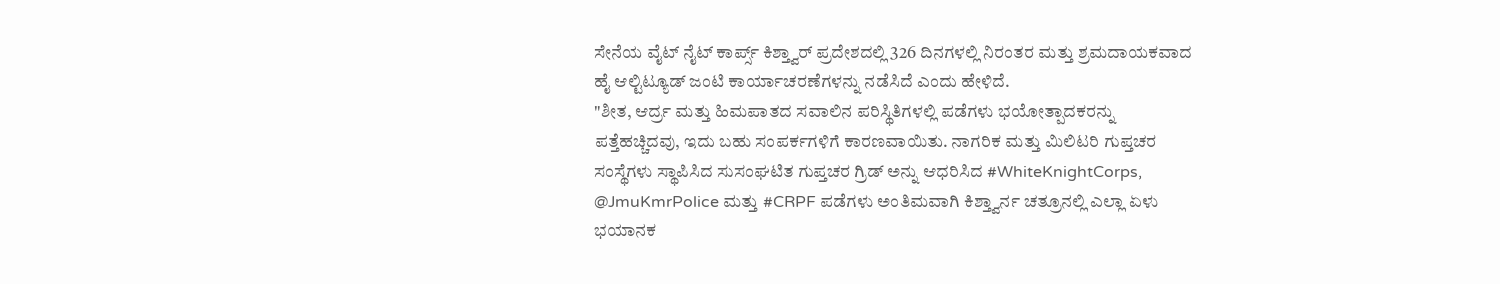ಸೇನೆಯ ವೈಟ್ ನೈಟ್ ಕಾರ್ಪ್ಸ್ ಕಿಶ್ತ್ವಾರ್ ಪ್ರದೇಶದಲ್ಲಿ 326 ದಿನಗಳಲ್ಲಿ ನಿರಂತರ ಮತ್ತು ಶ್ರಮದಾಯಕವಾದ ಹೈ ಆಲ್ಟಿಟ್ಯೂಡ್ ಜಂಟಿ ಕಾರ್ಯಾಚರಣೆಗಳನ್ನು ನಡೆಸಿದೆ ಎಂದು ಹೇಳಿದೆ.
"ಶೀತ, ಆರ್ದ್ರ ಮತ್ತು ಹಿಮಪಾತದ ಸವಾಲಿನ ಪರಿಸ್ಥಿತಿಗಳಲ್ಲಿ ಪಡೆಗಳು ಭಯೋತ್ಪಾದಕರನ್ನು ಪತ್ತೆಹಚ್ಚಿದವು, ಇದು ಬಹು ಸಂಪರ್ಕಗಳಿಗೆ ಕಾರಣವಾಯಿತು. ನಾಗರಿಕ ಮತ್ತು ಮಿಲಿಟರಿ ಗುಪ್ತಚರ ಸಂಸ್ಥೆಗಳು ಸ್ಥಾಪಿಸಿದ ಸುಸಂಘಟಿತ ಗುಪ್ತಚರ ಗ್ರಿಡ್ ಅನ್ನು ಆಧರಿಸಿದ #WhiteKnightCorps, @JmuKmrPolice ಮತ್ತು #CRPF ಪಡೆಗಳು ಅಂತಿಮವಾಗಿ ಕಿಶ್ತ್ವಾರ್ನ ಚತ್ರೂನಲ್ಲಿ ಎಲ್ಲಾ ಏಳು ಭಯಾನಕ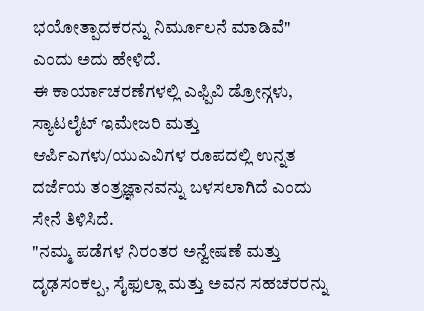ಭಯೋತ್ಪಾದಕರನ್ನು ನಿರ್ಮೂಲನೆ ಮಾಡಿವೆ" ಎಂದು ಅದು ಹೇಳಿದೆ.
ಈ ಕಾರ್ಯಾಚರಣೆಗಳಲ್ಲಿ ಎಫ್ಪಿವಿ ಡ್ರೋನ್ಗಳು, ಸ್ಯಾಟಲೈಟ್ ಇಮೇಜರಿ ಮತ್ತು ಆರ್ಪಿಎಗಳು/ಯುಎವಿಗಳ ರೂಪದಲ್ಲಿ ಉನ್ನತ ದರ್ಜೆಯ ತಂತ್ರಜ್ಞಾನವನ್ನು ಬಳಸಲಾಗಿದೆ ಎಂದು ಸೇನೆ ತಿಳಿಸಿದೆ.
"ನಮ್ಮ ಪಡೆಗಳ ನಿರಂತರ ಅನ್ವೇಷಣೆ ಮತ್ತು ದೃಢಸಂಕಲ್ಪ, ಸೈಫುಲ್ಲಾ ಮತ್ತು ಅವನ ಸಹಚರರನ್ನು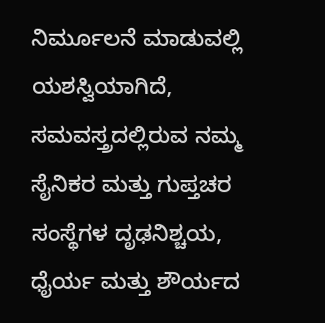ನಿರ್ಮೂಲನೆ ಮಾಡುವಲ್ಲಿ ಯಶಸ್ವಿಯಾಗಿದೆ, ಸಮವಸ್ತ್ರದಲ್ಲಿರುವ ನಮ್ಮ ಸೈನಿಕರ ಮತ್ತು ಗುಪ್ತಚರ ಸಂಸ್ಥೆಗಳ ದೃಢನಿಶ್ಚಯ, ಧೈರ್ಯ ಮತ್ತು ಶೌರ್ಯದ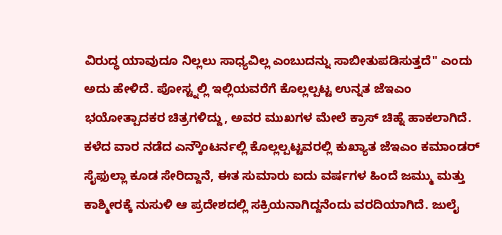ವಿರುದ್ಧ ಯಾವುದೂ ನಿಲ್ಲಲು ಸಾಧ್ಯವಿಲ್ಲ ಎಂಬುದನ್ನು ಸಾಬೀತುಪಡಿಸುತ್ತದೆ" ಎಂದು ಅದು ಹೇಳಿದೆ. ಪೋಸ್ಟ್ನಲ್ಲಿ ಇಲ್ಲಿಯವರೆಗೆ ಕೊಲ್ಲಲ್ಪಟ್ಟ ಉನ್ನತ ಜೆಇಎಂ ಭಯೋತ್ಪಾದಕರ ಚಿತ್ರಗಳಿದ್ದು, ಅವರ ಮುಖಗಳ ಮೇಲೆ ಕ್ರಾಸ್ ಚಿಹ್ನೆ ಹಾಕಲಾಗಿದೆ.
ಕಳೆದ ವಾರ ನಡೆದ ಎನ್ಕೌಂಟರ್ನಲ್ಲಿ ಕೊಲ್ಲಲ್ಪಟ್ಟವರಲ್ಲಿ ಕುಖ್ಯಾತ ಜೆಇಎಂ ಕಮಾಂಡರ್ ಸೈಫುಲ್ಲಾ ಕೂಡ ಸೇರಿದ್ದಾನೆ, ಈತ ಸುಮಾರು ಐದು ವರ್ಷಗಳ ಹಿಂದೆ ಜಮ್ಮು ಮತ್ತು ಕಾಶ್ಮೀರಕ್ಕೆ ನುಸುಳಿ ಆ ಪ್ರದೇಶದಲ್ಲಿ ಸಕ್ರಿಯನಾಗಿದ್ದನೆಂದು ವರದಿಯಾಗಿದೆ. ಜುಲೈ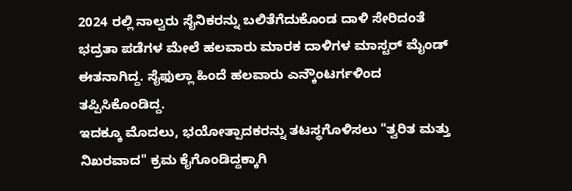2024 ರಲ್ಲಿ ನಾಲ್ವರು ಸೈನಿಕರನ್ನು ಬಲಿತೆಗೆದುಕೊಂಡ ದಾಳಿ ಸೇರಿದಂತೆ ಭದ್ರತಾ ಪಡೆಗಳ ಮೇಲೆ ಹಲವಾರು ಮಾರಕ ದಾಳಿಗಳ ಮಾಸ್ಟರ್ ಮೈಂಡ್ ಈತನಾಗಿದ್ದ. ಸೈಫುಲ್ಲಾ ಹಿಂದೆ ಹಲವಾರು ಎನ್ಕೌಂಟರ್ಗಳಿಂದ ತಪ್ಪಿಸಿಕೊಂಡಿದ್ದ.
ಇದಕ್ಕೂ ಮೊದಲು, ಭಯೋತ್ಪಾದಕರನ್ನು ತಟಸ್ಥಗೊಳಿಸಲು "ತ್ವರಿತ ಮತ್ತು ನಿಖರವಾದ" ಕ್ರಮ ಕೈಗೊಂಡಿದ್ದಕ್ಕಾಗಿ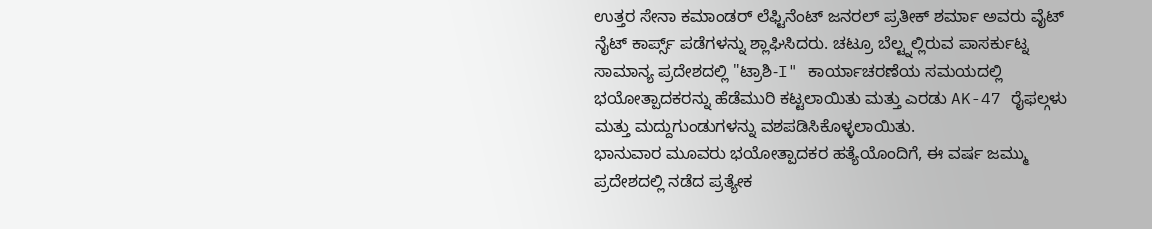ಉತ್ತರ ಸೇನಾ ಕಮಾಂಡರ್ ಲೆಫ್ಟಿನೆಂಟ್ ಜನರಲ್ ಪ್ರತೀಕ್ ಶರ್ಮಾ ಅವರು ವೈಟ್ ನೈಟ್ ಕಾರ್ಪ್ಸ್ ಪಡೆಗಳನ್ನು ಶ್ಲಾಘಿಸಿದರು. ಚಟ್ರೂ ಬೆಲ್ಟ್ನಲ್ಲಿರುವ ಪಾಸರ್ಕುಟ್ನ ಸಾಮಾನ್ಯ ಪ್ರದೇಶದಲ್ಲಿ "ಟ್ರಾಶಿ-I" ಕಾರ್ಯಾಚರಣೆಯ ಸಮಯದಲ್ಲಿ ಭಯೋತ್ಪಾದಕರನ್ನು ಹೆಡೆಮುರಿ ಕಟ್ಟಲಾಯಿತು ಮತ್ತು ಎರಡು AK-47 ರೈಫಲ್ಗಳು ಮತ್ತು ಮದ್ದುಗುಂಡುಗಳನ್ನು ವಶಪಡಿಸಿಕೊಳ್ಳಲಾಯಿತು.
ಭಾನುವಾರ ಮೂವರು ಭಯೋತ್ಪಾದಕರ ಹತ್ಯೆಯೊಂದಿಗೆ, ಈ ವರ್ಷ ಜಮ್ಮು ಪ್ರದೇಶದಲ್ಲಿ ನಡೆದ ಪ್ರತ್ಯೇಕ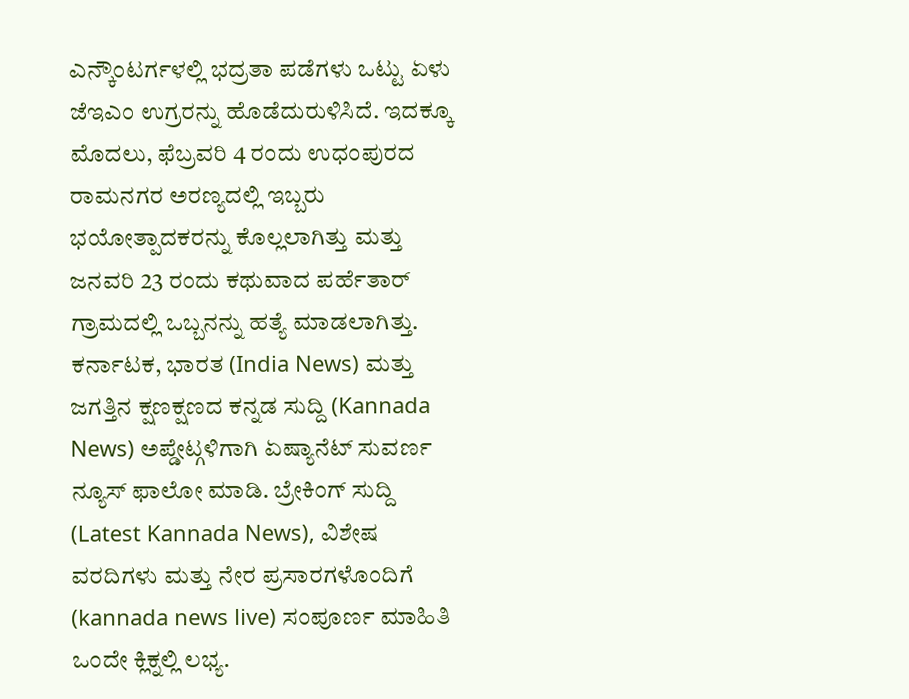ಎನ್ಕೌಂಟರ್ಗಳಲ್ಲಿ ಭದ್ರತಾ ಪಡೆಗಳು ಒಟ್ಟು ಏಳು ಜೆಇಎಂ ಉಗ್ರರನ್ನು ಹೊಡೆದುರುಳಿಸಿದೆ. ಇದಕ್ಕೂ ಮೊದಲು, ಫೆಬ್ರವರಿ 4 ರಂದು ಉಧಂಪುರದ ರಾಮನಗರ ಅರಣ್ಯದಲ್ಲಿ ಇಬ್ಬರು ಭಯೋತ್ಪಾದಕರನ್ನು ಕೊಲ್ಲಲಾಗಿತ್ತು ಮತ್ತು ಜನವರಿ 23 ರಂದು ಕಥುವಾದ ಪರ್ಹೆತಾರ್ ಗ್ರಾಮದಲ್ಲಿ ಒಬ್ಬನನ್ನು ಹತ್ಯೆ ಮಾಡಲಾಗಿತ್ತು.
ಕರ್ನಾಟಕ, ಭಾರತ (India News) ಮತ್ತು ಜಗತ್ತಿನ ಕ್ಷಣಕ್ಷಣದ ಕನ್ನಡ ಸುದ್ದಿ (Kannada News) ಅಪ್ಡೇಟ್ಗಳಿಗಾಗಿ ಏಷ್ಯಾನೆಟ್ ಸುವರ್ಣ ನ್ಯೂಸ್ ಫಾಲೋ ಮಾಡಿ. ಬ್ರೇಕಿಂಗ್ ಸುದ್ದಿ (Latest Kannada News), ವಿಶೇಷ ವರದಿಗಳು ಮತ್ತು ನೇರ ಪ್ರಸಾರಗಳೊಂದಿಗೆ (kannada news live) ಸಂಪೂರ್ಣ ಮಾಹಿತಿ ಒಂದೇ ಕ್ಲಿಕ್ನಲ್ಲಿ ಲಭ್ಯ.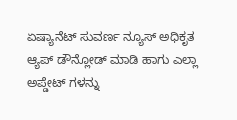ಏಷ್ಯಾನೆಟ್ ಸುವರ್ಣ ನ್ಯೂಸ್ ಅಧಿಕೃತ ಆ್ಯಪ್ ಡೌನ್ಲೋಡ್ ಮಾಡಿ ಹಾಗು ಎಲ್ಲಾ ಅಪ್ಡೇಟ್ ಗಳನ್ನು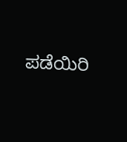ಪಡೆಯಿರಿ